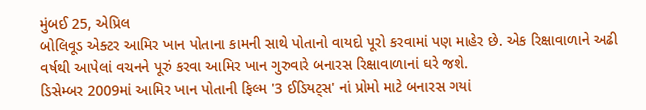મુંબઈ 25, એપ્રિલ
બોલિવૂડ એક્ટર આમિર ખાન પોતાના કામની સાથે પોતાનો વાયદો પૂરો કરવામાં પણ માહેર છે. એક રિક્ષાવાળાને અઢી વર્ષથી આપેલાં વચનને પૂરું કરવા આમિર ખાન ગુરુવારે બનારસ રિક્ષાવાળાનાં ઘરે જશે.
ડિસેમ્બર 2009માં આમિર ખાન પોતાની ફિલ્મ '3 ઈડિયટ્સ' નાં પ્રોમો માટે બનારસ ગયાં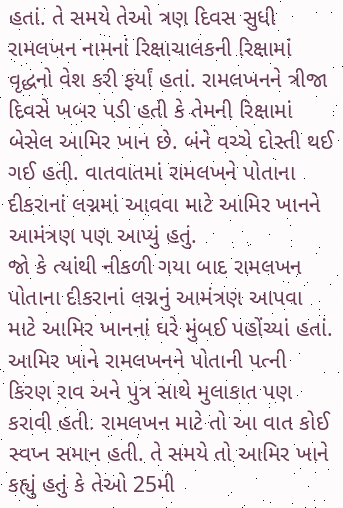હતાં. તે સમયે તેઓ ત્રણ દિવસ સુધી રામલખન નામનાં રિક્ષાચાલકની રિક્ષામાં વૃદ્ધનો વેશ કરી ફર્યાં હતાં. રામલખનને ત્રીજા દિવસે ખબર પડી હતી કે તેમની રિક્ષામાં બેસેલ આમિર ખાન છે. બંને વચ્ચે દોસ્તી થઈ ગઈ હતી. વાતવાતમાં રામલખને પોતાના દીકરાનાં લગ્નમાં આવવા માટે આમિર ખાનને આમંત્રણ પણ આપ્યું હતું.
જો કે ત્યાંથી નીકળી ગયા બાદ રામલખન પોતાના દીકરાનાં લગ્નનું આમંત્રણ આપવા માટે આમિર ખાનનાં ઘરે મુંબઈ પહોંચ્યાં હતાં. આમિર ખાને રામલખનને પોતાની પત્ની કિરણ રાવ અને પુત્ર સાથે મુલાકાત પણ કરાવી હતી. રામલખન માટે તો આ વાત કોઈ સ્વપ્ન સમાન હતી. તે સમયે તો આમિર ખાને કહ્યું હતું કે તેઓ 25મી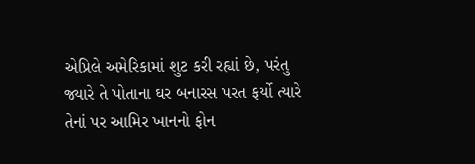એપ્રિલે અમેરિકામાં શુટ કરી રહ્યાં છે, પરંતુ જ્યારે તે પોતાના ઘર બનારસ પરત ફર્યો ત્યારે તેનાં પર આમિર ખાનનો ફોન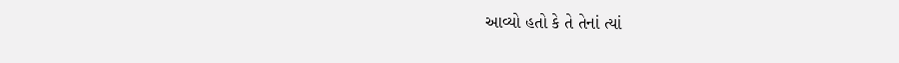આવ્યો હતો કે તે તેનાં ત્યાં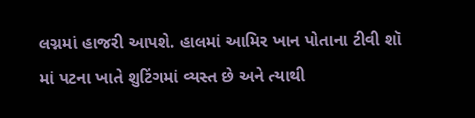લગ્નમાં હાજરી આપશે. હાલમાં આમિર ખાન પોતાના ટીવી શૉ માં પટના ખાતે શુટિંગમાં વ્યસ્ત છે અને ત્યાથી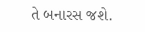તે બનારસ જશે.